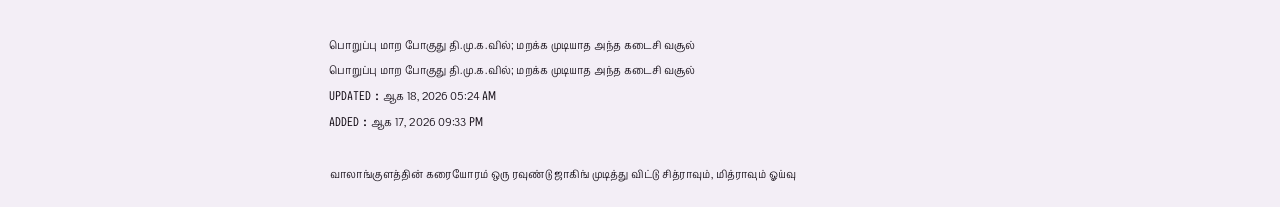பொறுப்பு மாற போகுது தி.மு.க.வில்; மறக்க முடியாத அந்த கடைசி வசூல்
பொறுப்பு மாற போகுது தி.மு.க.வில்; மறக்க முடியாத அந்த கடைசி வசூல்
UPDATED : ஆக 18, 2026 05:24 AM
ADDED : ஆக 17, 2026 09:33 PM

வாலாங்குளத்தின் கரையோரம் ஒரு ரவுண்டு ஜாகிங் முடித்து விட்டு சித்ராவும், மித்ராவும் ஓய்வு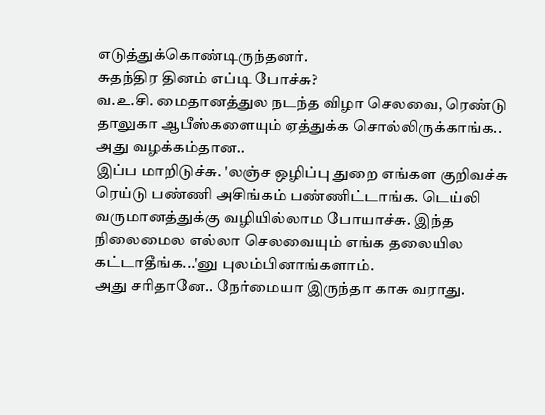எடுத்துக்கொண்டிருந்தனர்.
சுதந்திர தினம் எப்டி போச்சு?
வ.உ.சி. மைதானத்துல நடந்த விழா செலவை, ரெண்டு தாலுகா ஆபீஸ்களையும் ஏத்துக்க சொல்லிருக்காங்க..
அது வழக்கம்தான..
இப்ப மாறிடுச்சு. 'லஞ்ச ஒழிப்பு துறை எங்கள குறிவச்சு ரெய்டு பண்ணி அசிங்கம் பண்ணிட்டாங்க. டெய்லி வருமானத்துக்கு வழியில்லாம போயாச்சு. இந்த நிலைமைல எல்லா செலவையும் எங்க தலையில கட்டாதீங்க...'னு புலம்பினாங்களாம்.
அது சரிதானே.. நேர்மையா இருந்தா காசு வராது.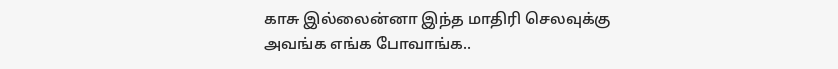காசு இல்லைன்னா இந்த மாதிரி செலவுக்கு அவங்க எங்க போவாங்க..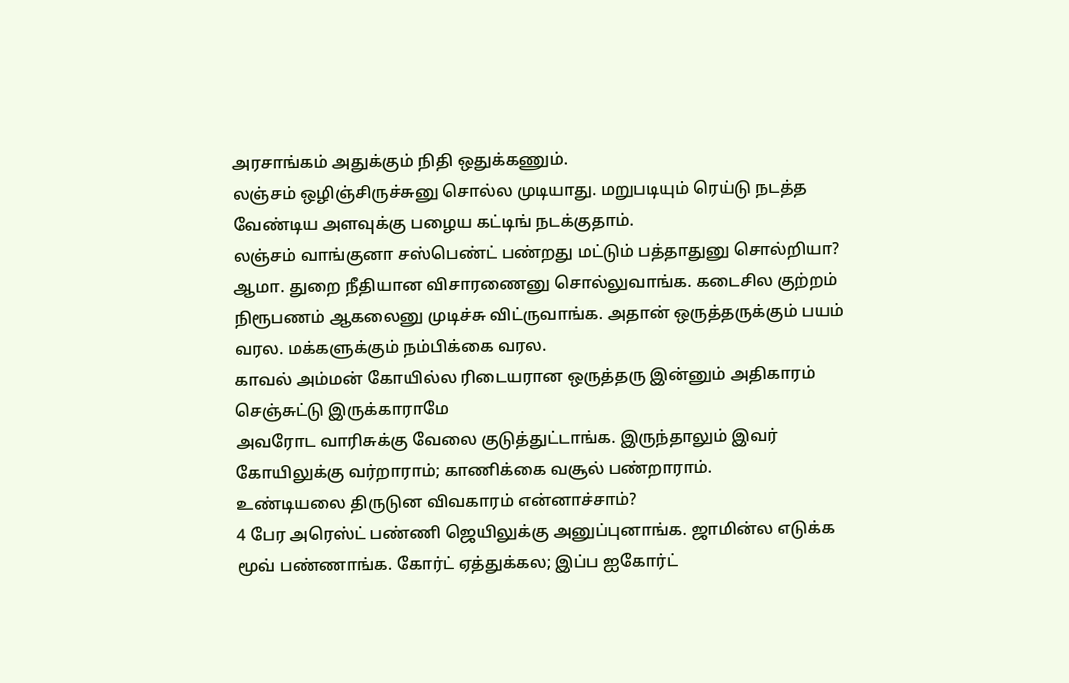அரசாங்கம் அதுக்கும் நிதி ஒதுக்கணும்.
லஞ்சம் ஒழிஞ்சிருச்சுனு சொல்ல முடியாது. மறுபடியும் ரெய்டு நடத்த வேண்டிய அளவுக்கு பழைய கட்டிங் நடக்குதாம்.
லஞ்சம் வாங்குனா சஸ்பெண்ட் பண்றது மட்டும் பத்தாதுனு சொல்றியா?
ஆமா. துறை நீதியான விசாரணைனு சொல்லுவாங்க. கடைசில குற்றம் நிரூபணம் ஆகலைனு முடிச்சு விட்ருவாங்க. அதான் ஒருத்தருக்கும் பயம் வரல. மக்களுக்கும் நம்பிக்கை வரல.
காவல் அம்மன் கோயில்ல ரிடையரான ஒருத்தரு இன்னும் அதிகாரம் செஞ்சுட்டு இருக்காராமே
அவரோட வாரிசுக்கு வேலை குடுத்துட்டாங்க. இருந்தாலும் இவர் கோயிலுக்கு வர்றாராம்; காணிக்கை வசூல் பண்றாராம்.
உண்டியலை திருடுன விவகாரம் என்னாச்சாம்?
4 பேர அரெஸ்ட் பண்ணி ஜெயிலுக்கு அனுப்புனாங்க. ஜாமின்ல எடுக்க மூவ் பண்ணாங்க. கோர்ட் ஏத்துக்கல; இப்ப ஐகோர்ட்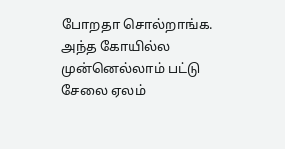போறதா சொல்றாங்க.
அந்த கோயில்ல முன்னெல்லாம் பட்டு சேலை ஏலம்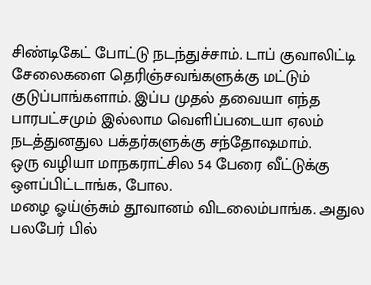சிண்டிகேட் போட்டு நடந்துச்சாம். டாப் குவாலிட்டி சேலைகளை தெரிஞ்சவங்களுக்கு மட்டும் குடுப்பாங்களாம். இப்ப முதல் தவையா எந்த பாரபட்சமும் இல்லாம வெளிப்படையா ஏலம் நடத்துனதுல பக்தர்களுக்கு சந்தோஷமாம்.
ஒரு வழியா மாநகராட்சில 54 பேரை வீட்டுக்கு ஔப்பிட்டாங்க, போல.
மழை ஓய்ஞ்சும் தூவானம் விடலைம்பாங்க. அதுல பலபேர் பில்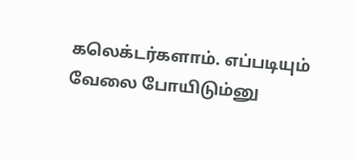கலெக்டர்களாம். எப்படியும் வேலை போயிடும்னு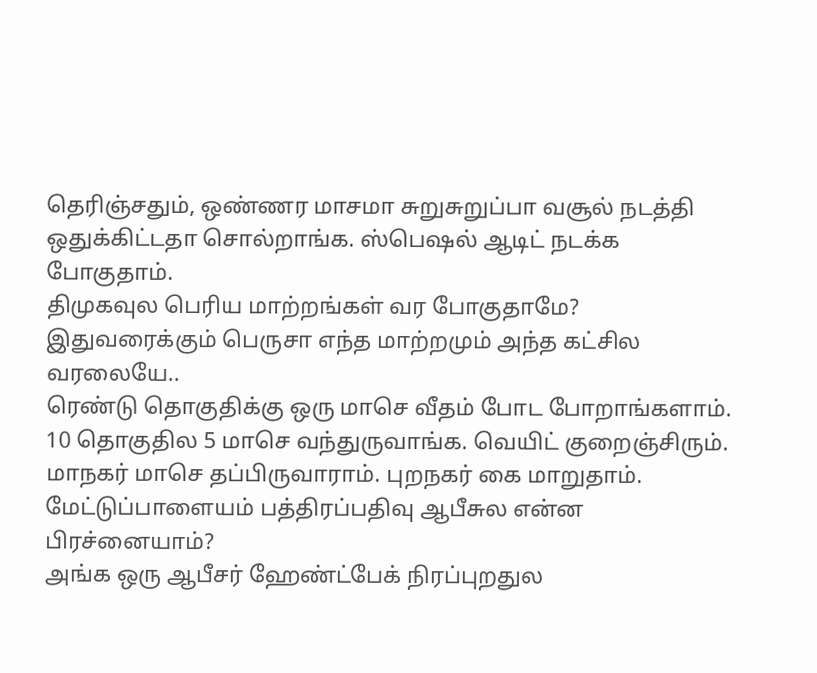தெரிஞ்சதும், ஒண்ணர மாசமா சுறுசுறுப்பா வசூல் நடத்தி ஒதுக்கிட்டதா சொல்றாங்க. ஸ்பெஷல் ஆடிட் நடக்க போகுதாம்.
திமுகவுல பெரிய மாற்றங்கள் வர போகுதாமே?
இதுவரைக்கும் பெருசா எந்த மாற்றமும் அந்த கட்சில வரலையே..
ரெண்டு தொகுதிக்கு ஒரு மாசெ வீதம் போட போறாங்களாம். 10 தொகுதில 5 மாசெ வந்துருவாங்க. வெயிட் குறைஞ்சிரும். மாநகர் மாசெ தப்பிருவாராம். புறநகர் கை மாறுதாம்.
மேட்டுப்பாளையம் பத்திரப்பதிவு ஆபீசுல என்ன பிரச்னையாம்?
அங்க ஒரு ஆபீசர் ஹேண்ட்பேக் நிரப்புறதுல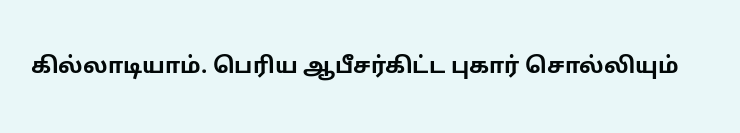கில்லாடியாம். பெரிய ஆபீசர்கிட்ட புகார் சொல்லியும்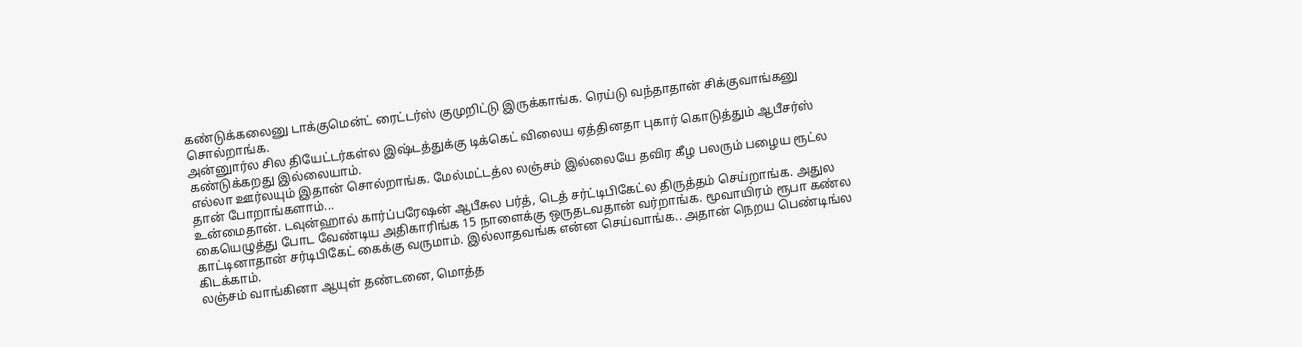கண்டுக்கலைனு டாக்குமென்ட் ரைட்டர்ஸ் குமுறிட்டு இருக்காங்க. ரெய்டு வந்தாதான் சிக்குவாங்கனு சொல்றாங்க.
அன்னுார்ல சில தியேட்டர்கள்ல இஷ்டத்துக்கு டிக்கெட் விலைய ஏத்தினதா புகார் கொடுத்தும் ஆபீசர்ஸ் கண்டுக்கறது இல்லையாம்.
எல்லா ஊர்லயும் இதான் சொல்றாங்க. மேல்மட்டத்ல லஞ்சம் இல்லையே தவிர கீழ பலரும் பழைய ரூட்ல தான் போறாங்களாம்...
உன்மைதான். டவுன்ஹால் கார்ப்பரேஷன் ஆபீசுல பர்த், டெத் சர்ட்டிபிகேட்ல திருத்தம் செய்றாங்க. அதுல கையெழுத்து போட வேண்டிய அதிகாரிங்க 15 நாளைக்கு ஒருதடவதான் வர்றாங்க. மூவாயிரம் ரூபா கண்ல காட்டினாதான் சர்டிபிகேட் கைக்கு வருமாம். இல்லாதவங்க என்ன செய்வாங்க.. அதான் நெறய பெண்டிங்ல கிடக்காம்.
லஞ்சம் வாங்கினா ஆயுள் தண்டனை, மொத்த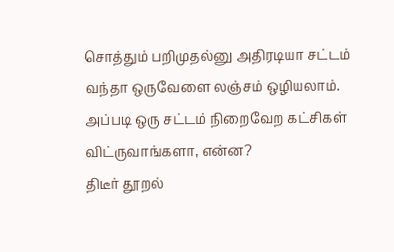சொத்தும் பறிமுதல்னு அதிரடியா சட்டம் வந்தா ஒருவேளை லஞ்சம் ஒழியலாம். அப்படி ஒரு சட்டம் நிறைவேற கட்சிகள் விட்ருவாங்களா, என்ன?
திடீர் தூறல்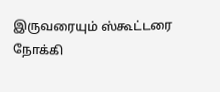இருவரையும் ஸ்கூட்டரை நோக்கி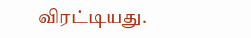விரட்டியது.